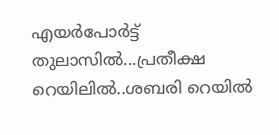എയര്‍പോര്‍ട്ട് തുലാസില്‍...പ്രതീക്ഷ റെയിലില്‍..ശബരി റെയില്‍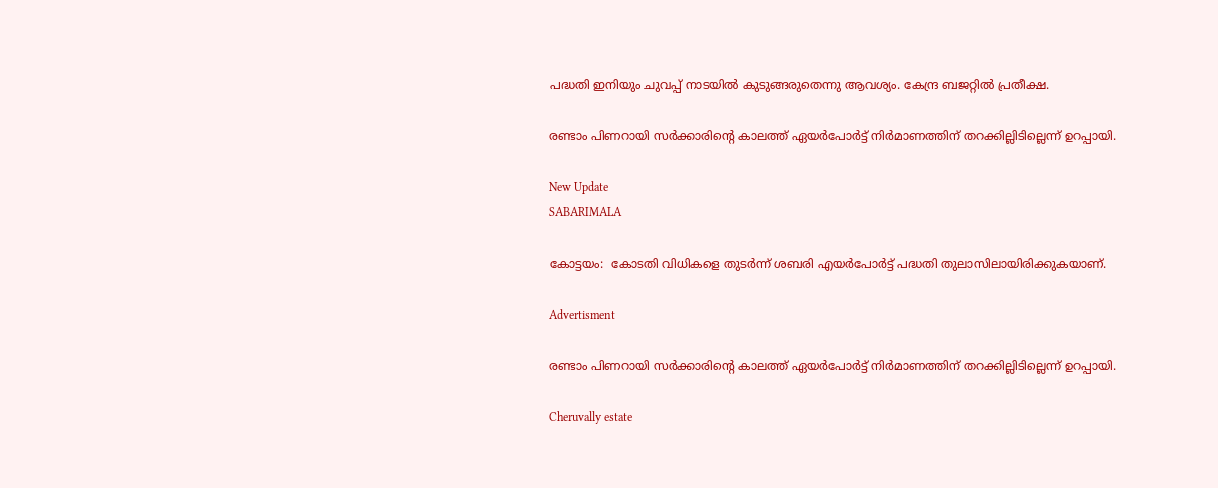പദ്ധതി ഇനിയും ചുവപ്പ് നാടയില്‍ കുടുങ്ങരുതെന്നു ആവശ്യം. കേന്ദ്ര ബജറ്റില്‍ പ്രതീക്ഷ.

രണ്ടാം പിണറായി സര്‍ക്കാരിന്റെ കാലത്ത് ഏയര്‍പോര്‍ട്ട് നിര്‍മാണത്തിന് തറക്കില്ലിടില്ലെന്ന് ഉറപ്പായി.

New Update
SABARIMALA

കോട്ടയം:  കോടതി വിധികളെ തുടര്‍ന്ന് ശബരി എയര്‍പോര്‍ട്ട് പദ്ധതി തുലാസിലായിരിക്കുകയാണ്.

Advertisment

രണ്ടാം പിണറായി സര്‍ക്കാരിന്റെ കാലത്ത് ഏയര്‍പോര്‍ട്ട് നിര്‍മാണത്തിന് തറക്കില്ലിടില്ലെന്ന് ഉറപ്പായി.

Cheruvally estate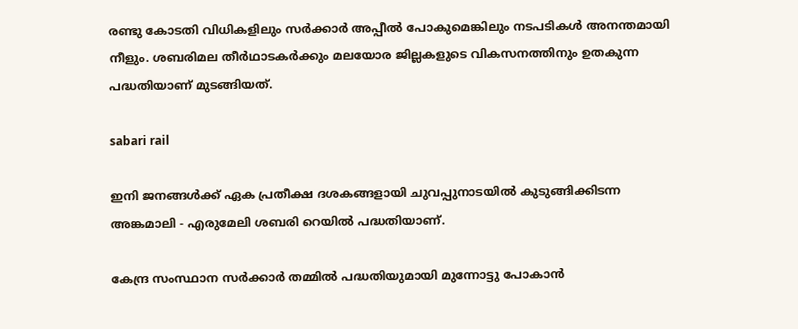രണ്ടു കോടതി വിധികളിലും സര്‍ക്കാര്‍ അപ്പീല്‍ പോകുമെങ്കിലും നടപടികള്‍ അനന്തമായി നീളും. ശബരിമല തീര്‍ഥാടകര്‍ക്കും മലയോര ജില്ലകളുടെ വികസനത്തിനും ഉതകുന്ന പദ്ധതിയാണ് മുടങ്ങിയത്.

sabari rail

ഇനി ജനങ്ങള്‍ക്ക് ഏക പ്രതീക്ഷ ദശകങ്ങളായി ചുവപ്പുനാടയില്‍ കുടുങ്ങിക്കിടന്ന അങ്കമാലി - എരുമേലി ശബരി റെയില്‍ പദ്ധതിയാണ്.

കേന്ദ്ര സംസ്ഥാന സര്‍ക്കാര്‍ തമ്മില്‍ പദ്ധതിയുമായി മുന്നോട്ടു പോകാന്‍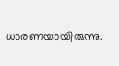ധാരണയായിരുന്നു.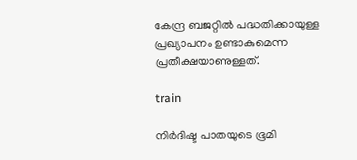കേന്ദ്ര ബജറ്റില്‍ പദ്ധതിക്കായുള്ള പ്രഖ്യാപനം ഉണ്ടാകുമെന്ന പ്രതീക്ഷയാണുള്ളത്.

train

നിര്‍ദിഷ്ട പാതയുടെ ഭൂമി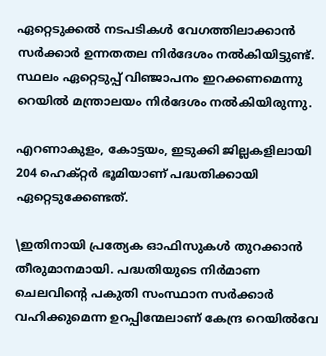ഏറ്റെടുക്കല്‍ നടപടികള്‍ വേഗത്തിലാക്കാന്‍ സര്‍ക്കാര്‍ ഉന്നതതല നിര്‍ദേശം നല്‍കിയിട്ടുണ്ട്. സ്ഥലം ഏറ്റെടുപ്പ് വിഞ്ജാപനം ഇറക്കണമെന്നു റെയില്‍ മന്ത്രാലയം നിര്‍ദേശം നല്‍കിയിരുന്നു.

എറണാകുളം, കോട്ടയം, ഇടുക്കി ജില്ലകളിലായി 204 ഹെക്റ്റര്‍ ഭൂമിയാണ് പദ്ധതിക്കായി ഏറ്റെടുക്കേണ്ടത്.

\ഇതിനായി പ്രത്യേക ഓഫിസുകള്‍ തുറക്കാന്‍ തീരുമാനമായി. പദ്ധതിയുടെ നിര്‍മാണ ചെലവിന്റെ പകുതി സംസ്ഥാന സര്‍ക്കാര്‍ വഹിക്കുമെന്ന ഉറപ്പിന്മേലാണ് കേന്ദ്ര റെയില്‍വേ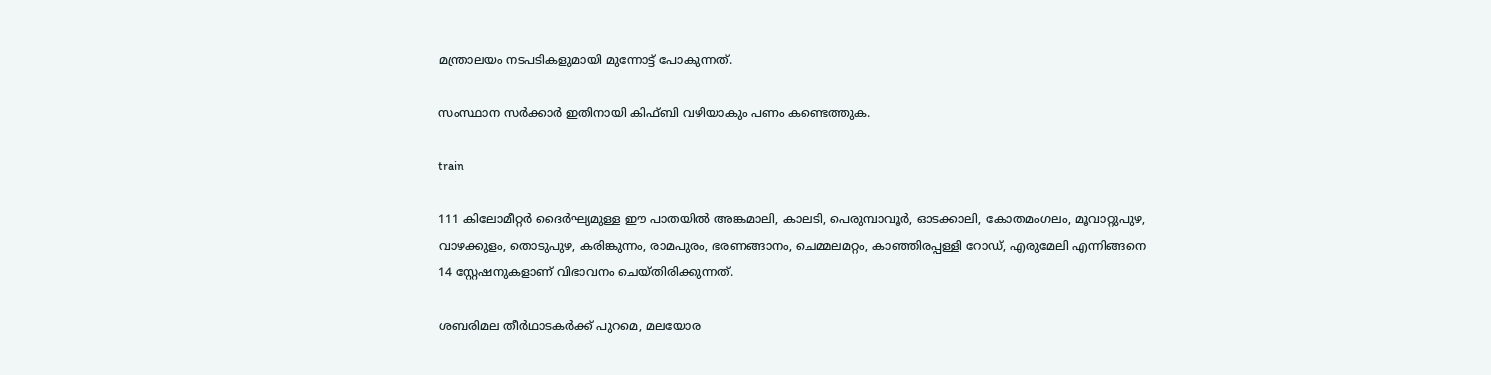മന്ത്രാലയം നടപടികളുമായി മുന്നോട്ട് പോകുന്നത്.

സംസ്ഥാന സര്‍ക്കാര്‍ ഇതിനായി കിഫ്ബി വഴിയാകും പണം കണ്ടെത്തുക.

train

111 കിലോമീറ്റര്‍ ദൈര്‍ഘ്യമുള്ള ഈ പാതയില്‍ അങ്കമാലി, കാലടി, പെരുമ്പാവൂര്‍, ഓടക്കാലി, കോതമംഗലം, മൂവാറ്റുപുഴ, വാഴക്കുളം, തൊടുപുഴ, കരിങ്കുന്നം, രാമപുരം, ഭരണങ്ങാനം, ചെമ്മലമറ്റം, കാഞ്ഞിരപ്പള്ളി റോഡ്, എരുമേലി എന്നിങ്ങനെ 14 സ്റ്റേഷനുകളാണ് വിഭാവനം ചെയ്തിരിക്കുന്നത്.

ശബരിമല തീര്‍ഥാടകര്‍ക്ക് പുറമെ, മലയോര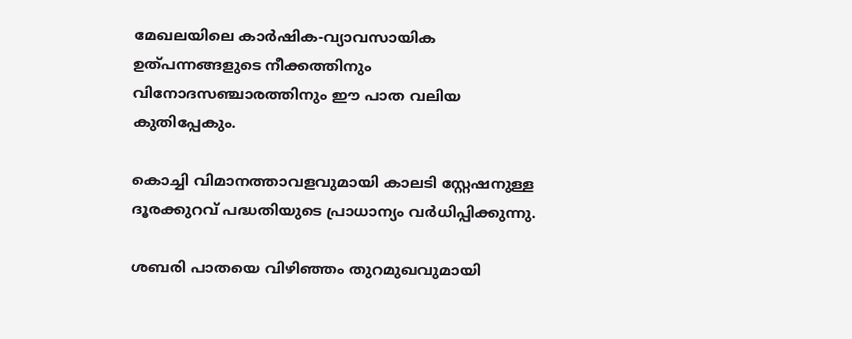മേഖലയിലെ കാര്‍ഷിക-വ്യാവസായിക ഉത്പന്നങ്ങളുടെ നീക്കത്തിനും വിനോദസഞ്ചാരത്തിനും ഈ പാത വലിയ കുതിപ്പേകും.

കൊച്ചി വിമാനത്താവളവുമായി കാലടി സ്റ്റേഷനുള്ള ദൂരക്കുറവ് പദ്ധതിയുടെ പ്രാധാന്യം വര്‍ധിപ്പിക്കുന്നു.

ശബരി പാതയെ വിഴിഞ്ഞം തുറമുഖവുമായി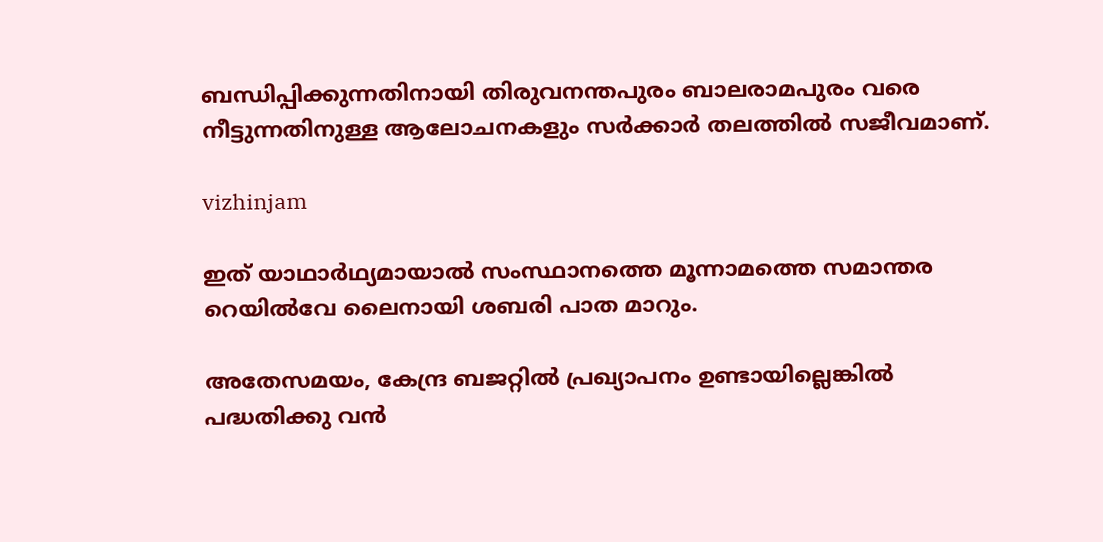ബന്ധിപ്പിക്കുന്നതിനായി തിരുവനന്തപുരം ബാലരാമപുരം വരെ നീട്ടുന്നതിനുള്ള ആലോചനകളും സര്‍ക്കാര്‍ തലത്തില്‍ സജീവമാണ്.

vizhinjam

ഇത് യാഥാര്‍ഥ്യമായാല്‍ സംസ്ഥാനത്തെ മൂന്നാമത്തെ സമാന്തര റെയില്‍വേ ലൈനായി ശബരി പാത മാറും.

അതേസമയം, കേന്ദ്ര ബജറ്റില്‍ പ്രഖ്യാപനം ഉണ്ടായില്ലെങ്കില്‍ പദ്ധതിക്കു വന്‍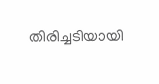തിരിച്ചടിയായി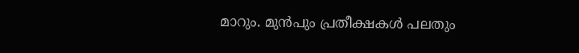മാറും. മുന്‍പും പ്രതീക്ഷകള്‍ പലതും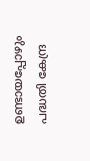ഉണ്ടായപ്പോഴും പദ്ധതി കേന്ദ്ര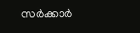സര്‍ക്കാര്‍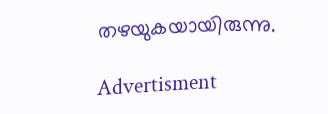തഴയുകയായിരുന്നു.

Advertisment